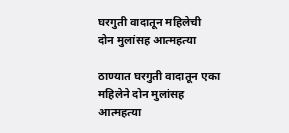घरगुती वादातून महिलेची दोन मुलांसह आत्महत्या

ठाण्यात घरगुती वादातून एका महिलेने दोन मुलांसह आत्महत्या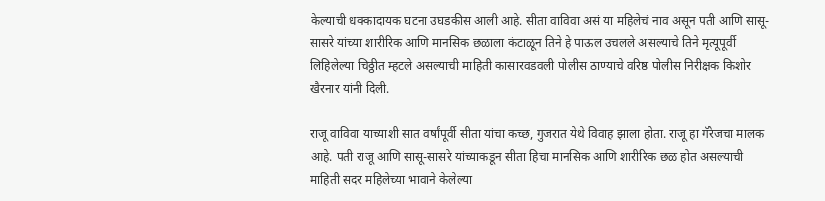केल्याची धक्कादायक घटना उघडकीस आली आहे. सीता वाविवा असं या महिलेचं नाव असून पती आणि सासू-सासरे यांच्या शारीरिक आणि मानसिक छळाला कंटाळून तिने हे पाऊल उचलले असल्याचे तिने मृत्यूपूर्वी लिहिलेल्या चिठ्ठीत म्हटले असल्याची माहिती कासारवडवली पोलीस ठाण्याचे वरिष्ठ पोलीस निरीक्षक किशोर खैरनार यांनी दिली.

राजू वाविवा याच्याशी सात वर्षांपूर्वी सीता यांचा कच्छ, गुजरात येथे विवाह झाला होता. राजू हा गॅरेजचा मालक आहे. पती राजू आणि सासू-सासरे यांच्याकडून सीता हिचा मानसिक आणि शारीरिक छळ होत असल्याची माहिती सदर महिलेच्या भावाने केलेल्या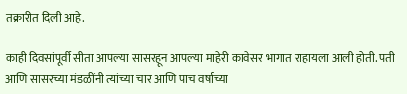तक्रारीत दिली आहे.

काही दिवसांपूर्वी सीता आपल्या सासरहून आपल्या माहेरी कावेसर भागात राहायला आली होती. पती आणि सासरच्या मंडळींनी त्यांच्या चार आणि पाच वर्षाच्या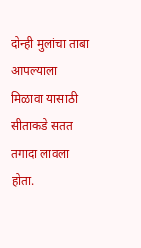दोन्ही मुलांचा ताबा आपल्याला मिळावा यासाठी सीताकडे सतत तगादा लावला होता.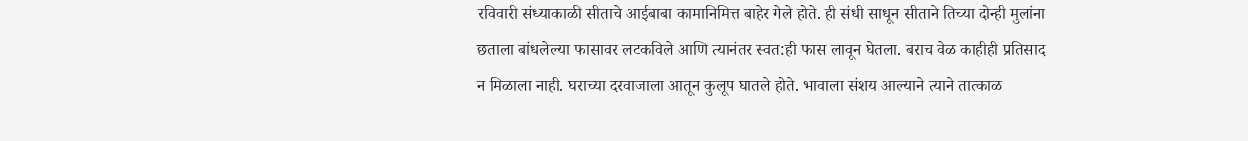रविवारी संध्याकाळी सीताचे आईबाबा कामानिमित्त बाहेर गेले होते. ही संधी साधून सीताने तिच्या दोन्ही मुलांना छताला बांधलेल्या फासावर लटकविले आणि त्यानंतर स्वत:ही फास लावून घेतला. बराच वेळ काहीही प्रतिसाद न मिळाला नाही. घराच्या दरवाजाला आतून कुलूप घातले होते. भावाला संशय आल्याने त्याने तात्काळ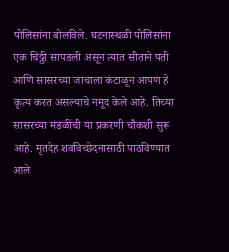पोलिसांना बोलविले. घटनास्थळी पोलिसांना एक चिठ्ठी सापडली असून त्यात सीताने पती आणि सासरच्या जाचाला कंटाळून आपण हे कृत्य करत असल्याचे नमूद केले आहे. तिच्या सासरच्या मंडळींची या प्रकरणी चौकशी सुरू आहे. मृतदेह शवविच्छेदनासाठी पाठविण्यात आले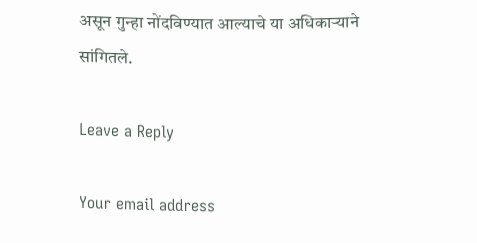असून गुन्हा नोंदविण्यात आल्याचे या अधिकाऱ्याने सांगितले.

Leave a Reply

Your email address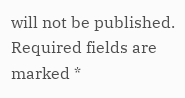will not be published. Required fields are marked *